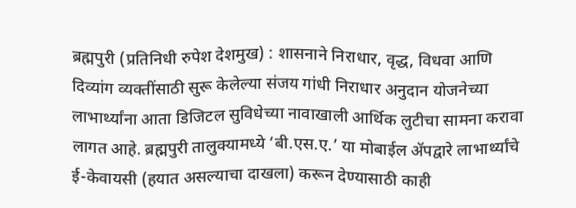ब्रह्मपुरी (प्रतिनिधी रुपेश देशमुख) : शासनाने निराधार, वृद्ध, विधवा आणि दिव्यांग व्यक्तींसाठी सुरू केलेल्या संजय गांधी निराधार अनुदान योजनेच्या लाभार्थ्यांना आता डिजिटल सुविधेच्या नावाखाली आर्थिक लुटीचा सामना करावा लागत आहे. ब्रह्मपुरी तालुक्यामध्ये ‘बी.एस.ए.’ या मोबाईल ॲपद्वारे लाभार्थ्यांचे ई-केवायसी (हयात असल्याचा दाखला) करून देण्यासाठी काही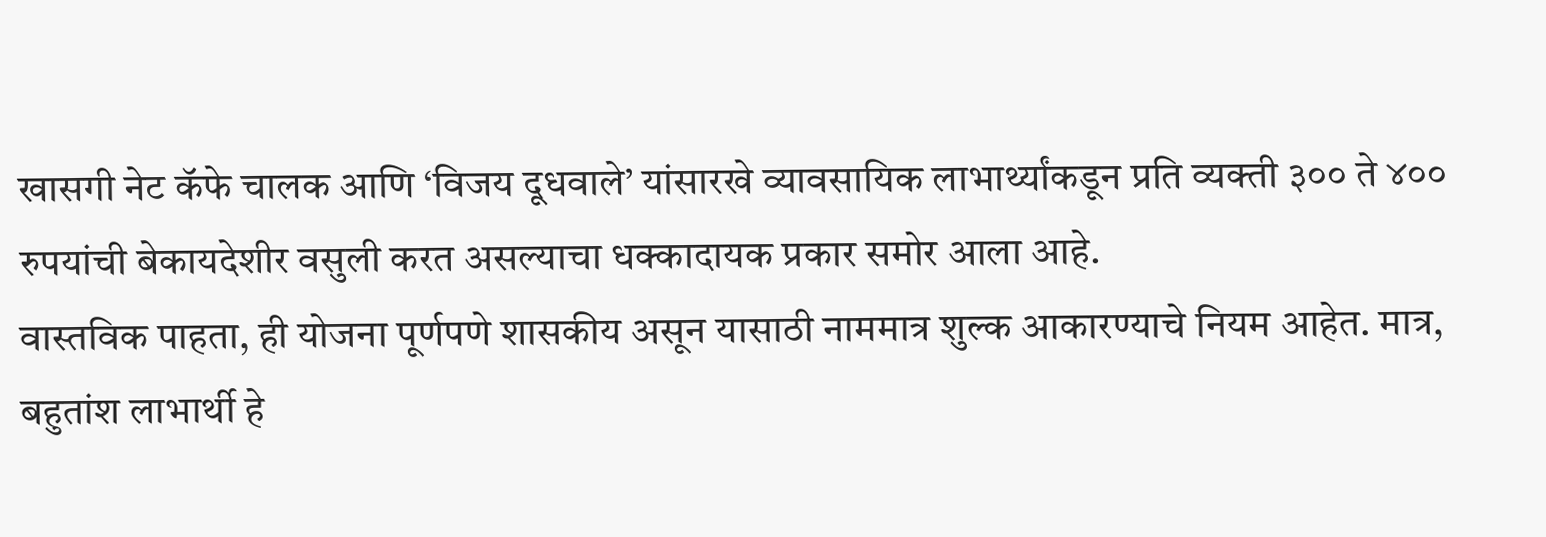खासगी नेट कॅफे चालक आणि ‘विजय दूधवाले’ यांसारखे व्यावसायिक लाभार्थ्यांकडून प्रति व्यक्ती ३०० ते ४०० रुपयांची बेकायदेशीर वसुली करत असल्याचा धक्कादायक प्रकार समोर आला आहे.
वास्तविक पाहता, ही योजना पूर्णपणे शासकीय असून यासाठी नाममात्र शुल्क आकारण्याचे नियम आहेत. मात्र, बहुतांश लाभार्थी हे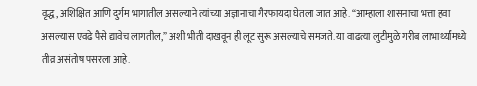वृद्ध, अशिक्षित आणि दुर्गम भागातील असल्याने त्यांच्या अज्ञानाचा गैरफायदा घेतला जात आहे. “आम्हाला शासनाचा भत्ता हवा असल्यास एवढे पैसे द्यावेच लागतील,” अशी भीती दाखवून ही लूट सुरू असल्याचे समजते. या वाढत्या लुटीमुळे गरीब लाभार्थ्यांमध्ये तीव्र असंतोष पसरला आहे.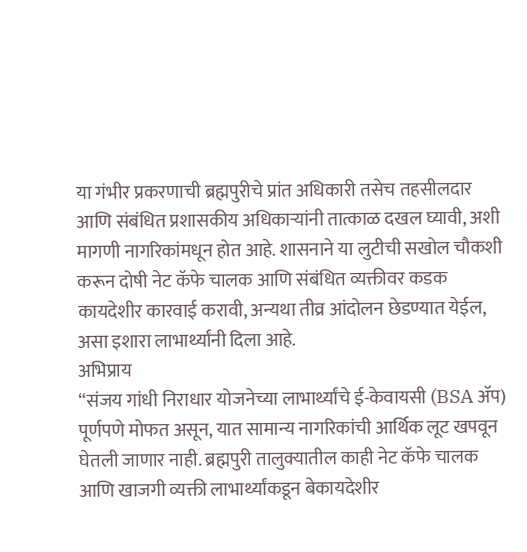या गंभीर प्रकरणाची ब्रह्मपुरीचे प्रांत अधिकारी तसेच तहसीलदार आणि संबंधित प्रशासकीय अधिकाऱ्यांनी तात्काळ दखल घ्यावी, अशी मागणी नागरिकांमधून होत आहे. शासनाने या लुटीची सखोल चौकशी करून दोषी नेट कॅफे चालक आणि संबंधित व्यक्तीवर कडक कायदेशीर कारवाई करावी, अन्यथा तीव्र आंदोलन छेडण्यात येईल, असा इशारा लाभार्थ्यांनी दिला आहे.
अभिप्राय
“संजय गांधी निराधार योजनेच्या लाभार्थ्यांचे ई-केवायसी (BSA ॲप) पूर्णपणे मोफत असून, यात सामान्य नागरिकांची आर्थिक लूट खपवून घेतली जाणार नाही. ब्रह्मपुरी तालुक्यातील काही नेट कॅफे चालक आणि खाजगी व्यक्ती लाभार्थ्यांकडून बेकायदेशीर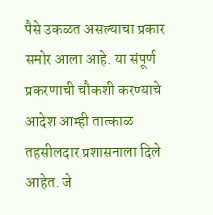पैसे उकळत असल्याचा प्रकार समोर आला आहे. या संपूर्ण प्रकरणाची चौकशी करण्याचे आदेश आम्ही तात्काळ तहसीलदार प्रशासनाला दिले आहेत. जे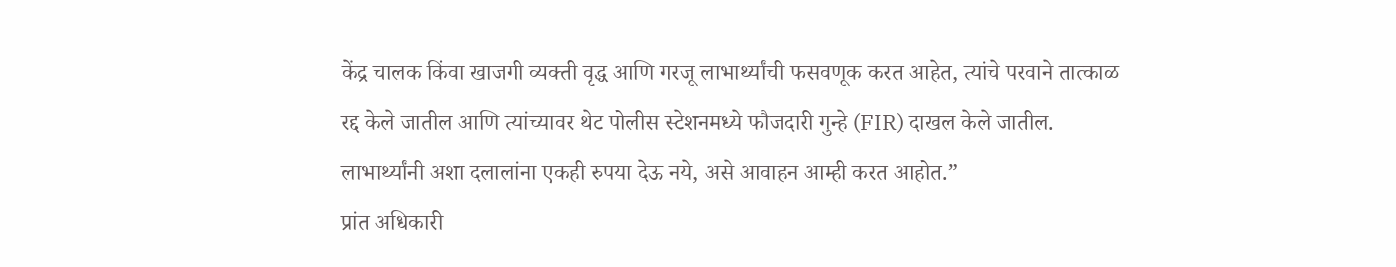केंद्र चालक किंवा खाजगी व्यक्ती वृद्ध आणि गरजू लाभार्थ्यांची फसवणूक करत आहेत, त्यांचे परवाने तात्काळ रद्द केले जातील आणि त्यांच्यावर थेट पोलीस स्टेशनमध्ये फौजदारी गुन्हे (FIR) दाखल केले जातील. लाभार्थ्यांनी अशा दलालांना एकही रुपया देऊ नये, असे आवाहन आम्ही करत आहोत.”
प्रांत अधिकारी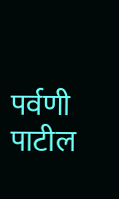पर्वणी पाटील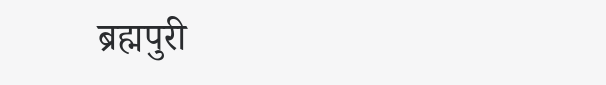ब्रह्मपुरी